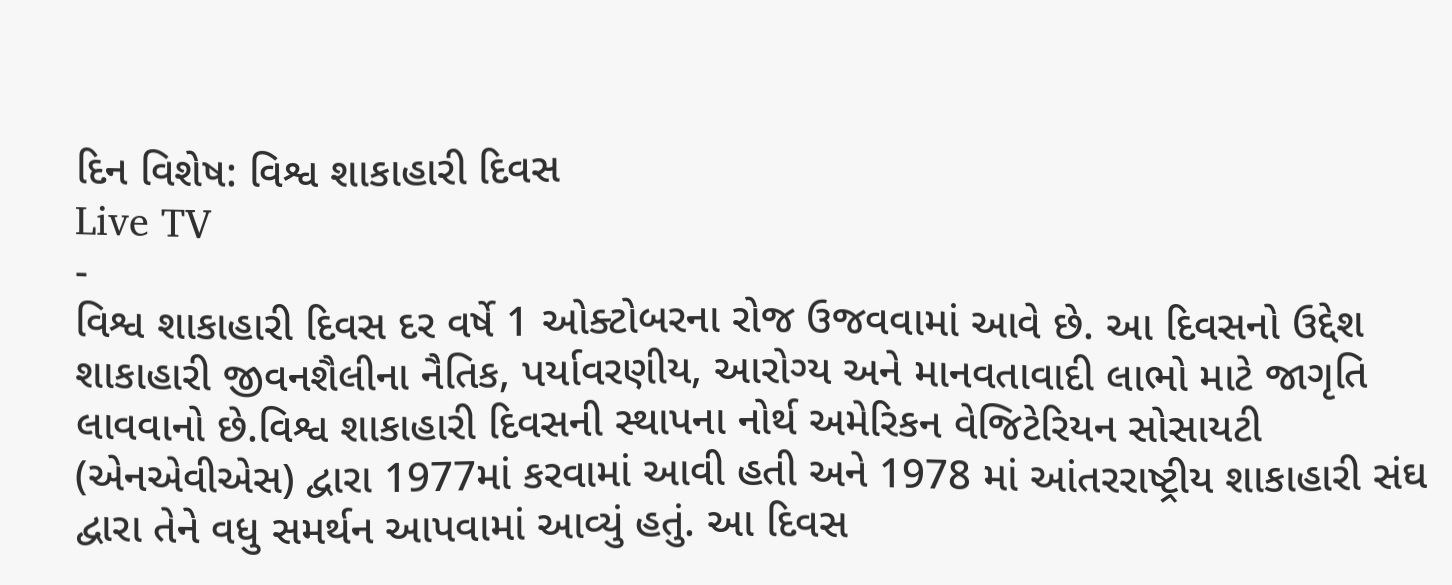દિન વિશેષ: વિશ્વ શાકાહારી દિવસ
Live TV
-
વિશ્વ શાકાહારી દિવસ દર વર્ષે 1 ઓક્ટોબરના રોજ ઉજવવામાં આવે છે. આ દિવસનો ઉદ્દેશ શાકાહારી જીવનશૈલીના નૈતિક, પર્યાવરણીય, આરોગ્ય અને માનવતાવાદી લાભો માટે જાગૃતિ લાવવાનો છે.વિશ્વ શાકાહારી દિવસની સ્થાપના નોર્થ અમેરિકન વેજિટેરિયન સોસાયટી (એનએવીએસ) દ્વારા 1977માં કરવામાં આવી હતી અને 1978 માં આંતરરાષ્ટ્રીય શાકાહારી સંઘ દ્વારા તેને વધુ સમર્થન આપવામાં આવ્યું હતું. આ દિવસ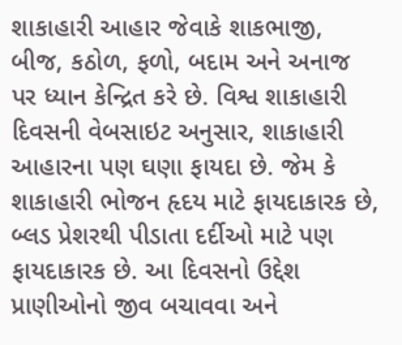શાકાહારી આહાર જેવાકે શાકભાજી, બીજ, કઠોળ, ફળો, બદામ અને અનાજ પર ધ્યાન કેન્દ્રિત કરે છે. વિશ્વ શાકાહારી દિવસની વેબસાઇટ અનુસાર, શાકાહારી આહારના પણ ઘણા ફાયદા છે. જેમ કે શાકાહારી ભોજન હૃદય માટે ફાયદાકારક છે, બ્લડ પ્રેશરથી પીડાતા દર્દીઓ માટે પણ ફાયદાકારક છે. આ દિવસનો ઉદ્દેશ પ્રાણીઓનો જીવ બચાવવા અને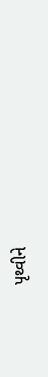પૃથ્વીને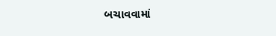બચાવવામાં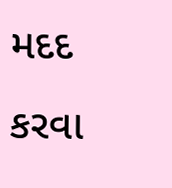મદદ કરવા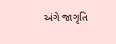અંગે જાગૃતિ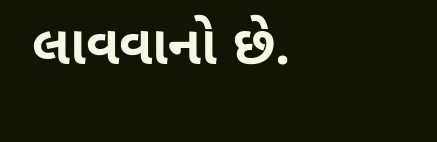લાવવાનો છે.